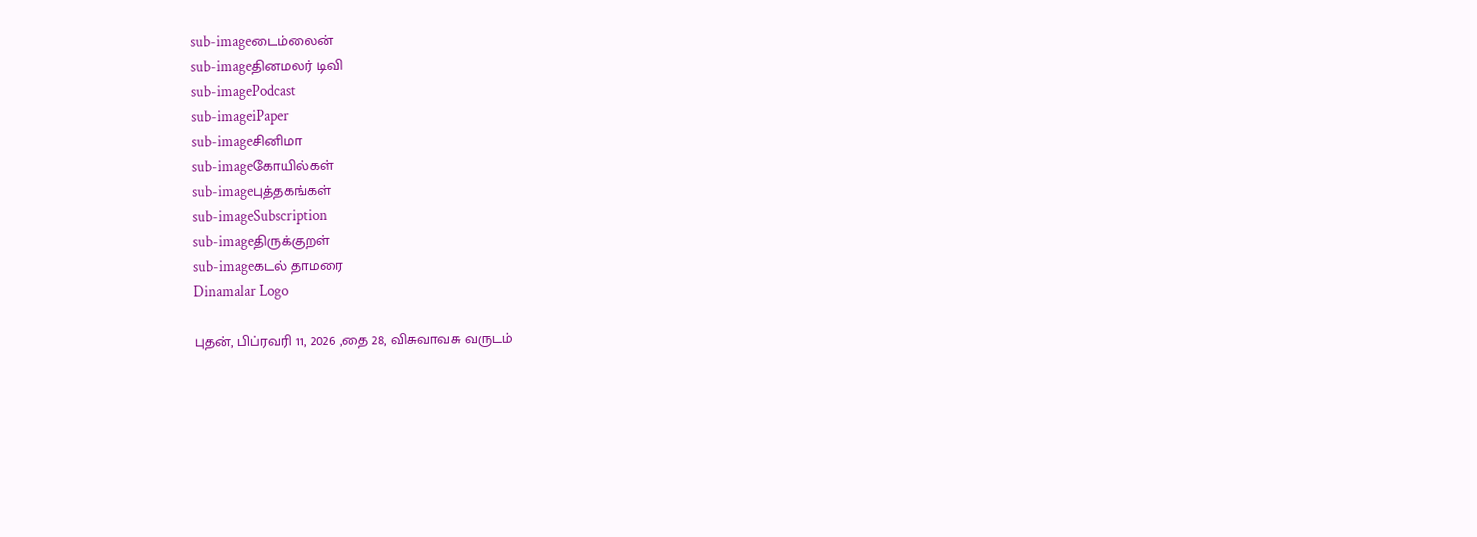sub-imageடைம்லைன்
sub-imageதினமலர் டிவி
sub-imagePodcast
sub-imageiPaper
sub-imageசினிமா
sub-imageகோயில்கள்
sub-imageபுத்தகங்கள்
sub-imageSubscription
sub-imageதிருக்குறள்
sub-imageகடல் தாமரை
Dinamalar Logo

புதன், பிப்ரவரி 11, 2026 ,தை 28, விசுவாவசு வருடம்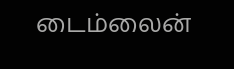டைம்லைன்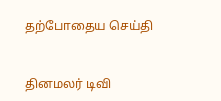தற்போதைய செய்தி


தினமலர் டிவி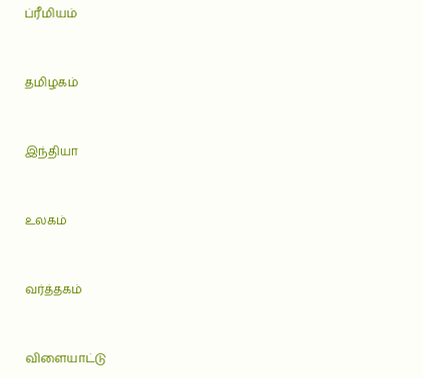ப்ரீமியம்


தமிழகம்


இந்தியா


உலகம்


வர்த்தகம்


விளையாட்டு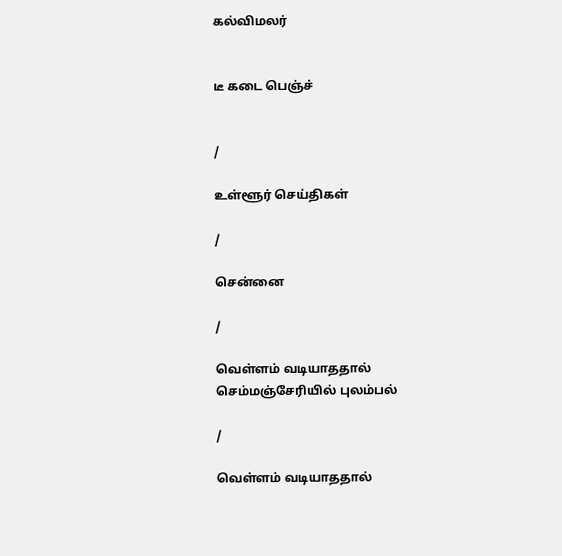கல்விமலர்


டீ கடை பெஞ்ச்


/

உள்ளூர் செய்திகள்

/

சென்னை

/

வெள்ளம் வடியாததால் செம்மஞ்சேரியில் புலம்பல்

/

வெள்ளம் வடியாததால்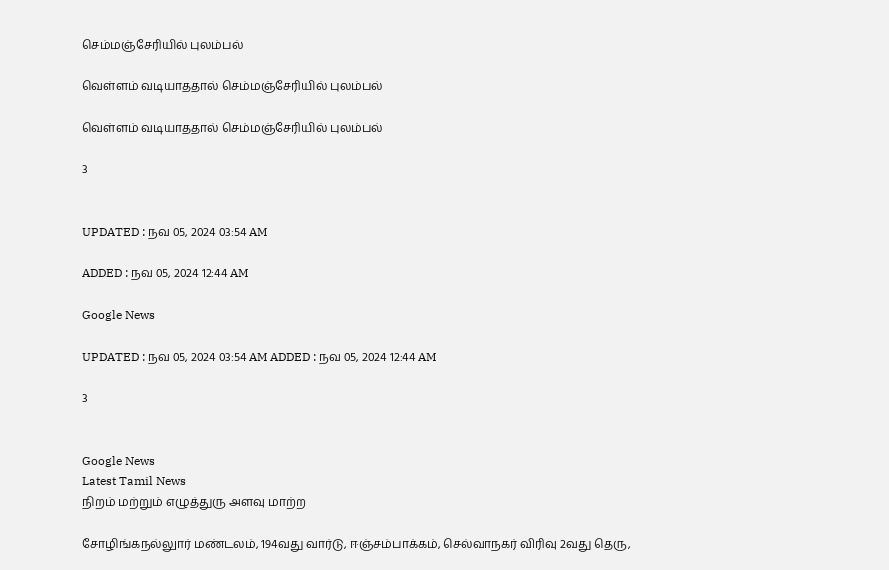செம்மஞ்சேரியில் புலம்பல்

வெள்ளம் வடியாததால் செம்மஞ்சேரியில் புலம்பல்

வெள்ளம் வடியாததால் செம்மஞ்சேரியில் புலம்பல்

3


UPDATED : நவ 05, 2024 03:54 AM

ADDED : நவ 05, 2024 12:44 AM

Google News

UPDATED : நவ 05, 2024 03:54 AM ADDED : நவ 05, 2024 12:44 AM

3


Google News
Latest Tamil News
நிறம் மற்றும் எழுத்துரு அளவு மாற்ற

சோழிங்கநல்லுார் மண்டலம், 194வது வார்டு, ஈஞ்சம்பாக்கம், செல்வாநகர் விரிவு 2வது தெரு,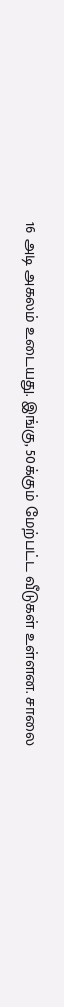16 அடி அகலம் உடையது. இங்கு, 50க்கும் மேற்பட்ட வீடுகள் உள்ளன. சாலை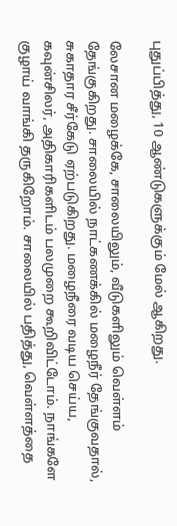புதுப்பித்து, 10 ஆண்டுகளுக்கும் மேல் ஆகிறது.

லேசான மழைக்கே, சாலையிலும், வீடுகளிலும் வெள்ளம் தேங்குகிறது. சாலையில் நாட்கணக்கில் மழைநீர் தேங்குவதால், சுகாதார சீர்கேடு ஏற்படுகிறது. மழைநீரை வடிய செய்ய, கவுன்சிலர், அதிகாரிகளிடம் பலமுறை கூறிவிட்டோம். நாங்களே குழாய் வாங்கி தருகிறோம். சாலையில் பதித்து, வெள்ளத்தை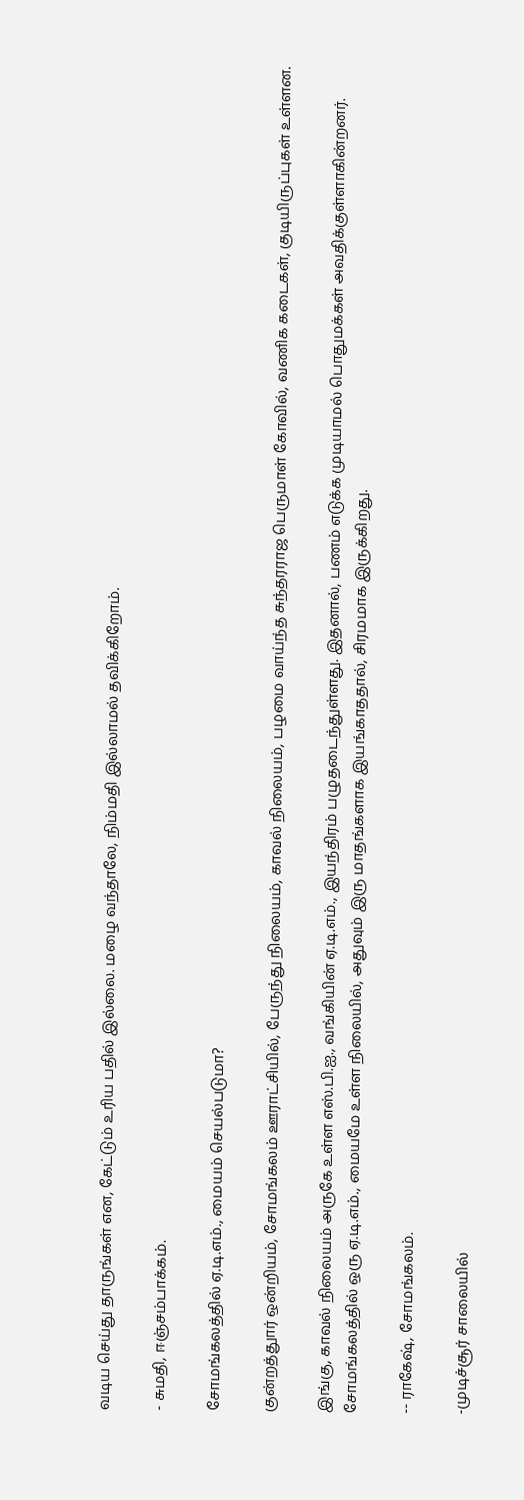வடிய செய்து தாருங்கள் என, கேட்டும் உரிய பதில் இல்லை. மழை வந்தாலே, நிம்மதி இல்லாமல் தவிக்கிறோம்.

- சுமதி, ஈஞ்சம்பாக்கம்.

சோமங்கலத்தில் ஏ.டி.எம்., மையம் செயல்படுமா?

குன்றத்துார் ஒன்றியம், சோமங்கலம் ஊராட்சியில், பேருந்து நிலையம், காவல் நிலையம், பழமை வாய்ந்த சுந்தரராஜ பெருமாள் கோவில், வணிக கடைகள், குடியிருப்புகள் உள்ளன.

இங்கு, காவல் நிலையம் அருகே உள்ள எஸ்.பி.ஐ., வங்கியின் ஏ.டி.எம்., இயந்திரம் பழுதடைந்துள்ளது. இதனால், பணம் எடுக்க முடியாமல் பொதுமக்கள் அவதிக்குள்ளாகின்றனர். சோமங்கலத்தில் ஒரு ஏ.டி.எம்., மையமே உள்ள நிலையில், அதுவும் இரு மாதங்களாக இயங்காததால், சிரமமாக இருக்கிறது.

-- ராகேஷ், சோமங்கலம்.

-முடிச்சூர் சாலையில்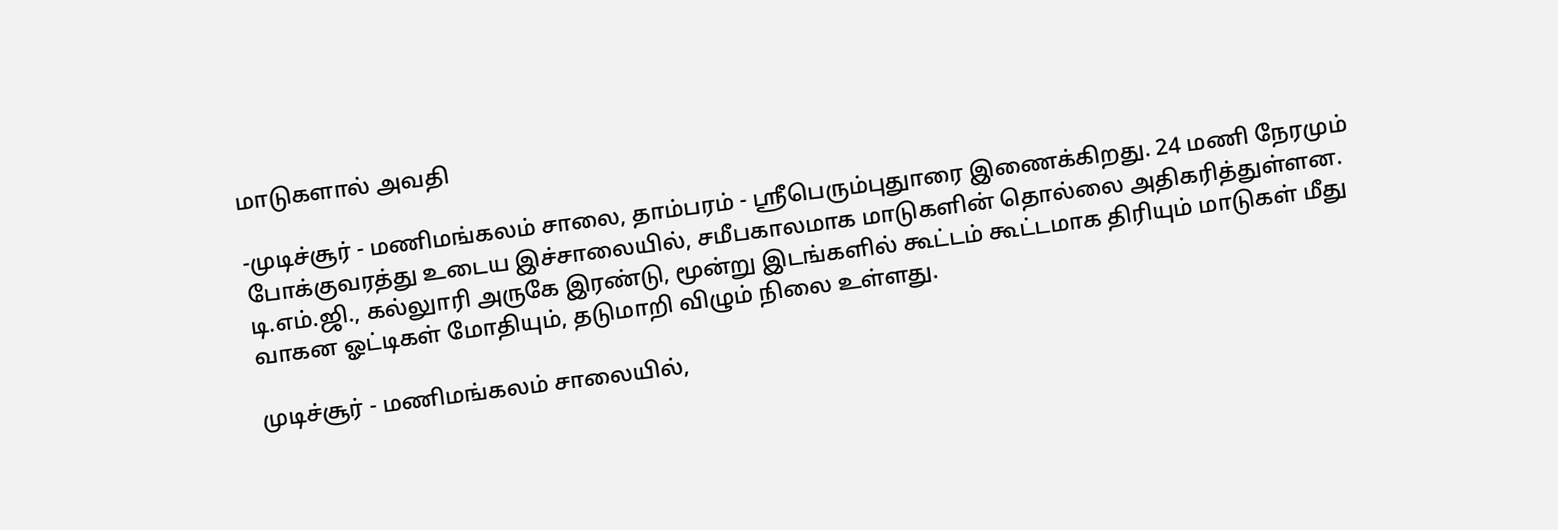மாடுகளால் அவதி

-முடிச்சூர் - மணிமங்கலம் சாலை, தாம்பரம் - ஸ்ரீபெரும்புதுாரை இணைக்கிறது. 24 மணி நேரமும் போக்குவரத்து உடைய இச்சாலையில், சமீபகாலமாக மாடுகளின் தொல்லை அதிகரித்துள்ளன. டி.எம்.ஜி., கல்லுாரி அருகே இரண்டு, மூன்று இடங்களில் கூட்டம் கூட்டமாக திரியும் மாடுகள் மீது வாகன ஓட்டிகள் மோதியும், தடுமாறி விழும் நிலை உள்ளது.

முடிச்சூர் - மணிமங்கலம் சாலையில்,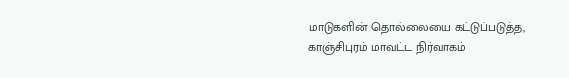மாடுகளின் தொல்லையை கட்டுப்படுத்த, காஞ்சிபுரம் மாவட்ட நிர்வாகம்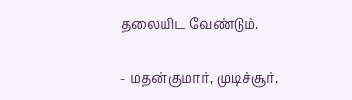தலையிட வேண்டும்.

- மதன்குமார், முடிச்சூர்.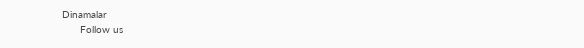Dinamalar
      Follow us